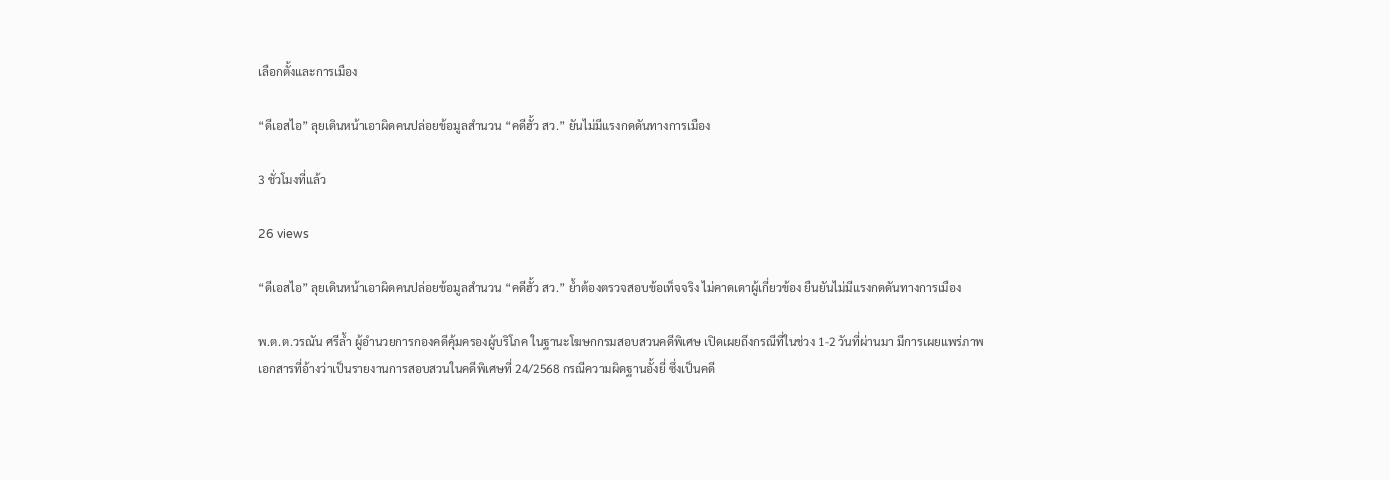เลือกตั้งและการเมือง

“ดีเอสไอ” ลุยเดินหน้าเอาผิดคนปล่อยข้อมูลสำนวน “คดีฮั้ว สว.” ยันไม่มีแรงกดดันทางการเมือง

3 ชั่วโมงที่แล้ว

26 views

“ดีเอสไอ” ลุยเดินหน้าเอาผิดคนปล่อยข้อมูลสำนวน “คดีฮั้ว สว.” ย้ำต้องตรวจสอบข้อเท็จจริง ไม่คาดเดาผู้เกี่ยวข้อง ยืนยันไม่มีแรงกดดันทางการเมือง

พ.ต.ต.วรณัน ศรีล้ำ ผู้อำนวยการกองคดีคุ้มครองผู้บริโภค ในฐานะโฆษกกรมสอบสวนคดีพิเศษ เปิดเผยถึงกรณีที่ในช่วง 1-2 วันที่ผ่านมา มีการเผยแพร่ภาพเอกสารที่อ้างว่าเป็นรายงานการสอบสวนในคดีพิเศษที่ 24/2568 กรณีความผิดฐานอั้งยี่ ซึ่งเป็นคดี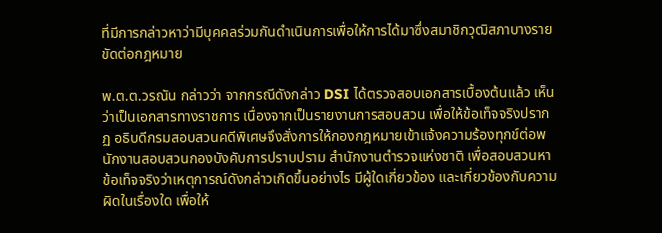ที่มีการกล่าวหาว่ามีบุคคลร่วมกันดำเนินการเพื่อให้การได้มาซึ่งสมาชิกวุฒิสภาบางรายขัดต่อกฎหมาย

พ.ต.ต.วรณัน กล่าวว่า จากกรณีดังกล่าว DSI ได้ตรวจสอบเอกสารเบื้องต้นแล้ว เห็นว่าเป็นเอกสารทางราชการ เนื่องจากเป็นรายงานการสอบสวน เพื่อให้ข้อเท็จจริงปรากฏ อธิบดีกรมสอบสวนคดีพิเศษจึงสั่งการให้กองกฎหมายเข้าแจ้งความร้องทุกข์ต่อพนักงานสอบสวนกองบังคับการปราบปราม สำนักงานตำรวจแห่งชาติ เพื่อสอบสวนหาข้อเท็จจริงว่าเหตุการณ์ดังกล่าวเกิดขึ้นอย่างไร มีผู้ใดเกี่ยวข้อง และเกี่ยวข้องกับความผิดในเรื่องใด เพื่อให้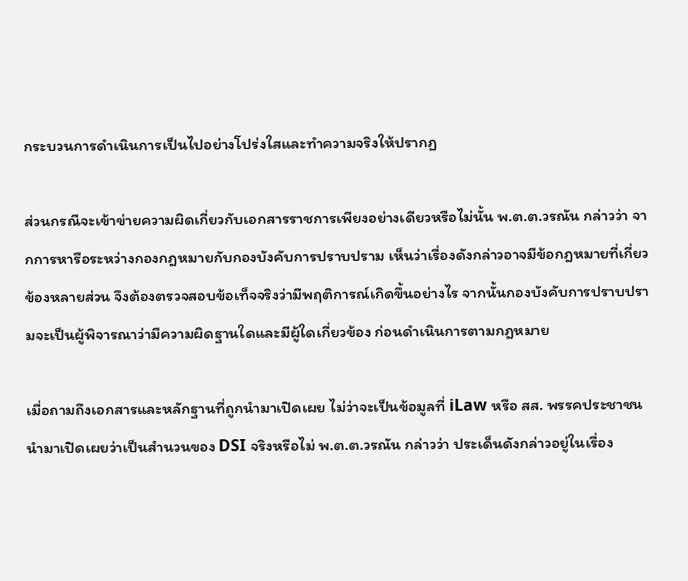กระบวนการดำเนินการเป็นไปอย่างโปร่งใสและทำความจริงให้ปรากฏ

ส่วนกรณีจะเข้าข่ายความผิดเกี่ยวกับเอกสารราชการเพียงอย่างเดียวหรือไม่นั้น พ.ต.ต.วรณัน กล่าวว่า จากการหารือระหว่างกองกฎหมายกับกองบังคับการปราบปราม เห็นว่าเรื่องดังกล่าวอาจมีข้อกฎหมายที่เกี่ยวข้องหลายส่วน จึงต้องตรวจสอบข้อเท็จจริงว่ามีพฤติการณ์เกิดขึ้นอย่างไร จากนั้นกองบังคับการปราบปรามจะเป็นผู้พิจารณาว่ามีความผิดฐานใดและมีผู้ใดเกี่ยวข้อง ก่อนดำเนินการตามกฎหมาย

เมื่อถามถึงเอกสารและหลักฐานที่ถูกนำมาเปิดเผย ไม่ว่าจะเป็นข้อมูลที่ iLaw หรือ สส. พรรคประชาชน นำมาเปิดเผยว่าเป็นสำนวนของ DSI จริงหรือไม่ พ.ต.ต.วรณัน กล่าวว่า ประเด็นดังกล่าวอยู่ในเรื่อง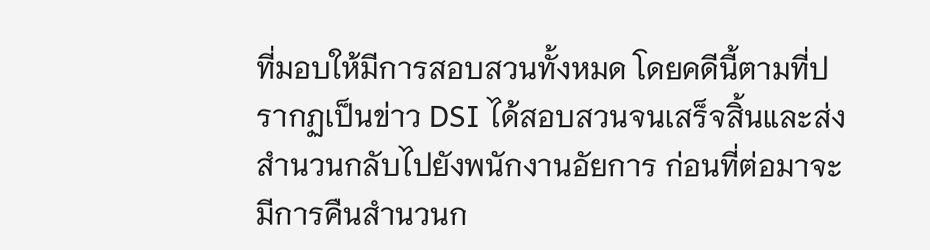ที่มอบให้มีการสอบสวนทั้งหมด โดยคดีนี้ตามที่ปรากฏเป็นข่าว DSI ได้สอบสวนจนเสร็จสิ้นและส่งสำนวนกลับไปยังพนักงานอัยการ ก่อนที่ต่อมาจะมีการคืนสำนวนก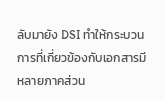ลับมายัง DSI ทำให้กระบวนการที่เกี่ยวข้องกับเอกสารมีหลายภาคส่วน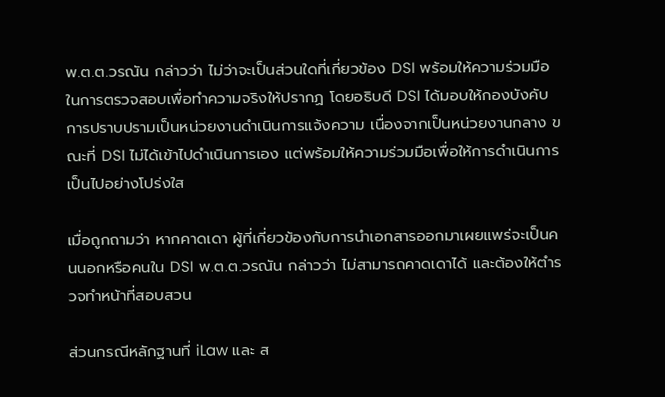พ.ต.ต.วรณัน กล่าวว่า ไม่ว่าจะเป็นส่วนใดที่เกี่ยวข้อง DSI พร้อมให้ความร่วมมือในการตรวจสอบเพื่อทำความจริงให้ปรากฏ โดยอธิบดี DSI ได้มอบให้กองบังคับการปราบปรามเป็นหน่วยงานดำเนินการแจ้งความ เนื่องจากเป็นหน่วยงานกลาง ขณะที่ DSI ไม่ได้เข้าไปดำเนินการเอง แต่พร้อมให้ความร่วมมือเพื่อให้การดำเนินการเป็นไปอย่างโปร่งใส

เมื่อถูกถามว่า หากคาดเดา ผู้ที่เกี่ยวข้องกับการนำเอกสารออกมาเผยแพร่จะเป็นคนนอกหรือคนใน DSI พ.ต.ต.วรณัน กล่าวว่า ไม่สามารถคาดเดาได้ และต้องให้ตำรวจทำหน้าที่สอบสวน

ส่วนกรณีหลักฐานที่ iLaw และ ส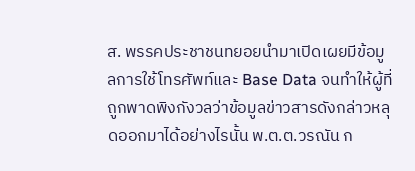ส. พรรคประชาชนทยอยนำมาเปิดเผยมีข้อมูลการใช้โทรศัพท์และ Base Data จนทำให้ผู้ที่ถูกพาดพิงกังวลว่าข้อมูลข่าวสารดังกล่าวหลุดออกมาได้อย่างไรนั้น พ.ต.ต.วรณัน ก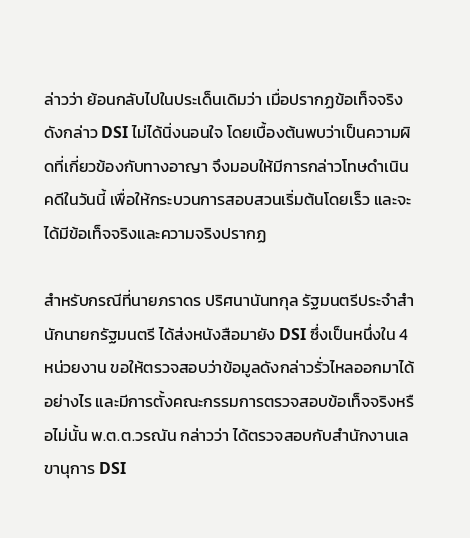ล่าวว่า ย้อนกลับไปในประเด็นเดิมว่า เมื่อปรากฏข้อเท็จจริงดังกล่าว DSI ไม่ได้นิ่งนอนใจ โดยเบื้องต้นพบว่าเป็นความผิดที่เกี่ยวข้องกับทางอาญา จึงมอบให้มีการกล่าวโทษดำเนินคดีในวันนี้ เพื่อให้กระบวนการสอบสวนเริ่มต้นโดยเร็ว และจะได้มีข้อเท็จจริงและความจริงปรากฏ

สำหรับกรณีที่นายภราดร ปริศนานันทกุล รัฐมนตรีประจำสำนักนายกรัฐมนตรี ได้ส่งหนังสือมายัง DSI ซึ่งเป็นหนึ่งใน 4 หน่วยงาน ขอให้ตรวจสอบว่าข้อมูลดังกล่าวรั่วไหลออกมาได้อย่างไร และมีการตั้งคณะกรรมการตรวจสอบข้อเท็จจริงหรือไม่นั้น พ.ต.ต.วรณัน กล่าวว่า ได้ตรวจสอบกับสำนักงานเลขานุการ DSI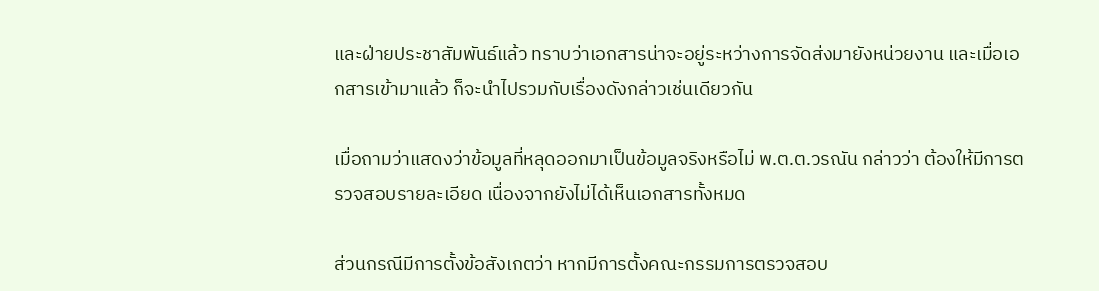และฝ่ายประชาสัมพันธ์แล้ว ทราบว่าเอกสารน่าจะอยู่ระหว่างการจัดส่งมายังหน่วยงาน และเมื่อเอกสารเข้ามาแล้ว ก็จะนำไปรวมกับเรื่องดังกล่าวเช่นเดียวกัน

เมื่อถามว่าแสดงว่าข้อมูลที่หลุดออกมาเป็นข้อมูลจริงหรือไม่ พ.ต.ต.วรณัน กล่าวว่า ต้องให้มีการตรวจสอบรายละเอียด เนื่องจากยังไม่ได้เห็นเอกสารทั้งหมด

ส่วนกรณีมีการตั้งข้อสังเกตว่า หากมีการตั้งคณะกรรมการตรวจสอบ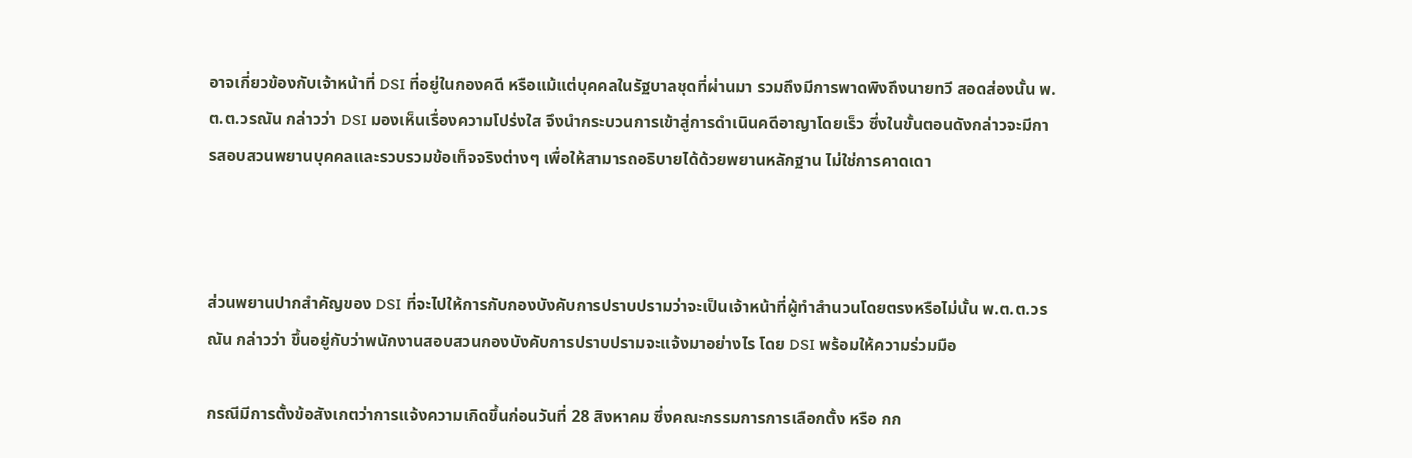อาจเกี่ยวข้องกับเจ้าหน้าที่ DSI ที่อยู่ในกองคดี หรือแม้แต่บุคคลในรัฐบาลชุดที่ผ่านมา รวมถึงมีการพาดพิงถึงนายทวี สอดส่องนั้น พ.ต.ต.วรณัน กล่าวว่า DSI มองเห็นเรื่องความโปร่งใส จึงนำกระบวนการเข้าสู่การดำเนินคดีอาญาโดยเร็ว ซึ่งในขั้นตอนดังกล่าวจะมีการสอบสวนพยานบุคคลและรวบรวมข้อเท็จจริงต่างๆ เพื่อให้สามารถอธิบายได้ด้วยพยานหลักฐาน ไม่ใช่การคาดเดา



ส่วนพยานปากสำคัญของ DSI ที่จะไปให้การกับกองบังคับการปราบปรามว่าจะเป็นเจ้าหน้าที่ผู้ทำสำนวนโดยตรงหรือไม่นั้น พ.ต.ต.วรณัน กล่าวว่า ขึ้นอยู่กับว่าพนักงานสอบสวนกองบังคับการปราบปรามจะแจ้งมาอย่างไร โดย DSI พร้อมให้ความร่วมมือ

กรณีมีการตั้งข้อสังเกตว่าการแจ้งความเกิดขึ้นก่อนวันที่ 28 สิงหาคม ซึ่งคณะกรรมการการเลือกตั้ง หรือ กก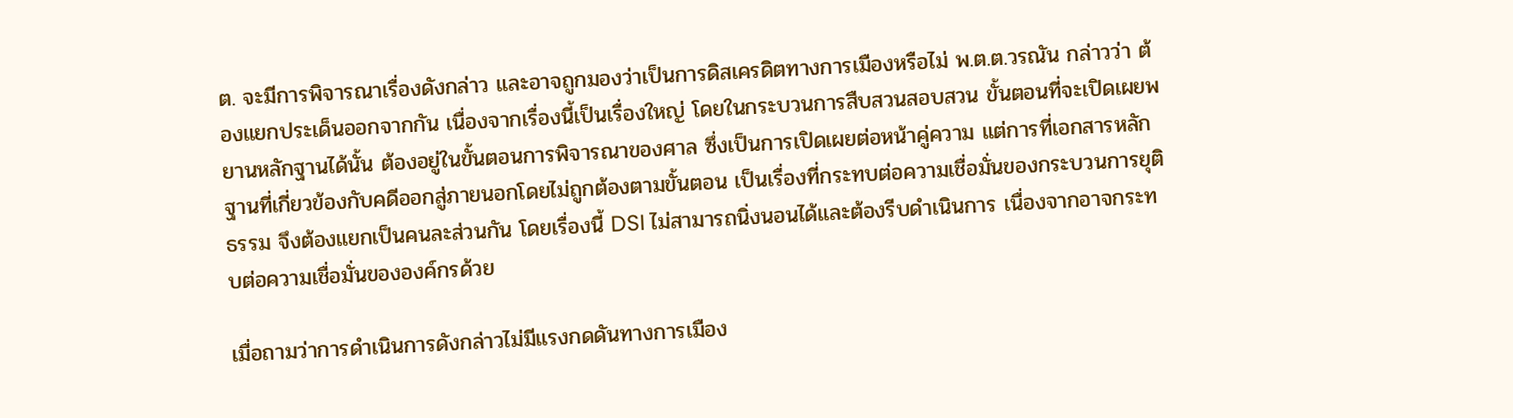ต. จะมีการพิจารณาเรื่องดังกล่าว และอาจถูกมองว่าเป็นการดิสเครดิตทางการเมืองหรือไม่ พ.ต.ต.วรณัน กล่าวว่า ต้องแยกประเด็นออกจากกัน เนื่องจากเรื่องนี้เป็นเรื่องใหญ่ โดยในกระบวนการสืบสวนสอบสวน ขั้นตอนที่จะเปิดเผยพยานหลักฐานได้นั้น ต้องอยู่ในขั้นตอนการพิจารณาของศาล ซึ่งเป็นการเปิดเผยต่อหน้าคู่ความ แต่การที่เอกสารหลักฐานที่เกี่ยวข้องกับคดีออกสู่ภายนอกโดยไม่ถูกต้องตามขั้นตอน เป็นเรื่องที่กระทบต่อความเชื่อมั่นของกระบวนการยุติธรรม จึงต้องแยกเป็นคนละส่วนกัน โดยเรื่องนี้ DSI ไม่สามารถนิ่งนอนได้และต้องรีบดำเนินการ เนื่องจากอาจกระทบต่อความเชื่อมั่นขององค์กรด้วย

เมื่อถามว่าการดำเนินการดังกล่าวไม่มีแรงกดดันทางการเมือง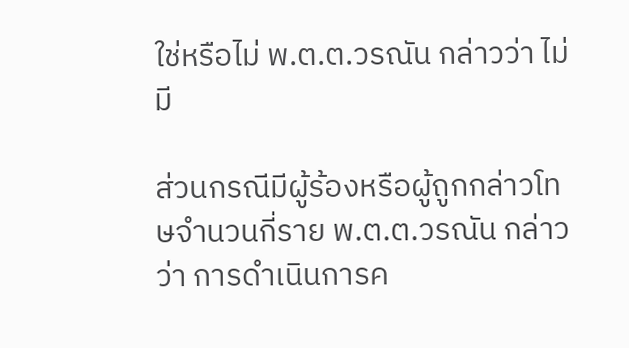ใช่หรือไม่ พ.ต.ต.วรณัน กล่าวว่า ไม่มี

ส่วนกรณีมีผู้ร้องหรือผู้ถูกกล่าวโทษจำนวนกี่ราย พ.ต.ต.วรณัน กล่าวว่า การดำเนินการค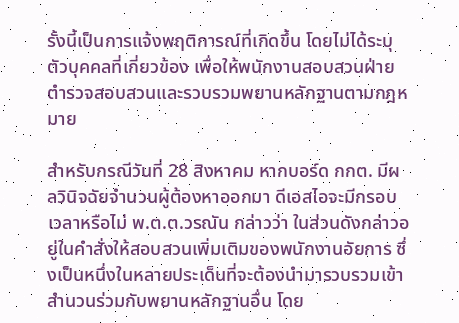รั้งนี้เป็นการแจ้งพฤติการณ์ที่เกิดขึ้น โดยไม่ได้ระบุตัวบุคคลที่เกี่ยวข้อง เพื่อให้พนักงานสอบสวนฝ่ายตำรวจสอบสวนและรวบรวมพยานหลักฐานตามกฎหมาย

สำหรับกรณีวันที่ 28 สิงหาคม หากบอร์ด กกต. มีผลวินิจฉัยจำนวนผู้ต้องหาออกมา ดีเอสไอจะมีกรอบเวลาหรือไม่ พ.ต.ต.วรณัน กล่าวว่า ในส่วนดังกล่าวอยู่ในคำสั่งให้สอบสวนเพิ่มเติมของพนักงานอัยการ ซึ่งเป็นหนึ่งในหลายประเด็นที่จะต้องนำมารวบรวมเข้าสำนวนร่วมกับพยานหลักฐานอื่น โดย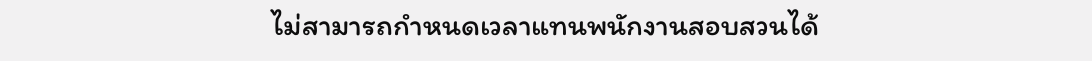ไม่สามารถกำหนดเวลาแทนพนักงานสอบสวนได้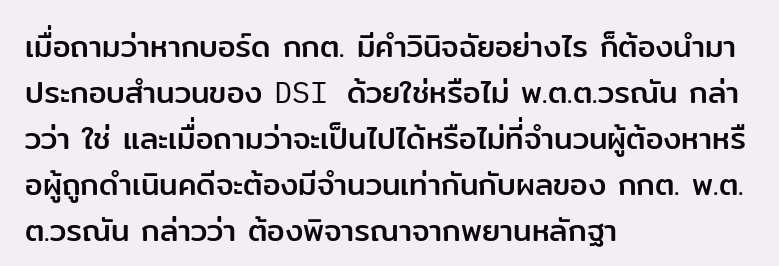เมื่อถามว่าหากบอร์ด กกต. มีคำวินิจฉัยอย่างไร ก็ต้องนำมาประกอบสำนวนของ DSI ด้วยใช่หรือไม่ พ.ต.ต.วรณัน กล่าวว่า ใช่ และเมื่อถามว่าจะเป็นไปได้หรือไม่ที่จำนวนผู้ต้องหาหรือผู้ถูกดำเนินคดีจะต้องมีจำนวนเท่ากันกับผลของ กกต. พ.ต.ต.วรณัน กล่าวว่า ต้องพิจารณาจากพยานหลักฐา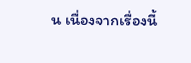น เนื่องจากเรื่องนี้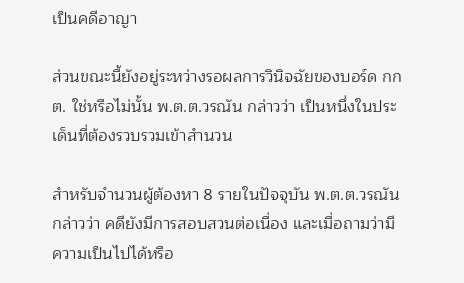เป็นคดีอาญา

ส่วนขณะนี้ยังอยู่ระหว่างรอผลการวินิจฉัยของบอร์ด กกต. ใช่หรือไม่นั้น พ.ต.ต.วรณัน กล่าวว่า เป็นหนึ่งในประเด็นที่ต้องรวบรวมเข้าสำนวน

สำหรับจำนวนผู้ต้องหา 8 รายในปัจจุบัน พ.ต.ต.วรณัน กล่าวว่า คดียังมีการสอบสวนต่อเนื่อง และเมื่อถามว่ามีความเป็นไปได้หรือ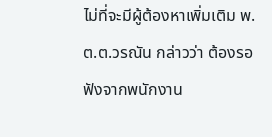ไม่ที่จะมีผู้ต้องหาเพิ่มเติม พ.ต.ต.วรณัน กล่าวว่า ต้องรอฟังจากพนักงาน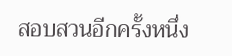สอบสวนอีกครั้งหนึ่ง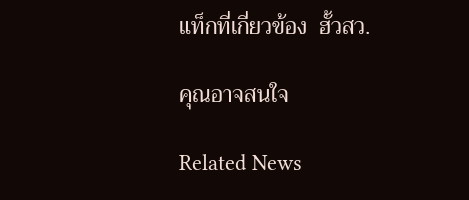แท็กที่เกี่ยวข้อง  ฮั้วสว.

คุณอาจสนใจ

Related News